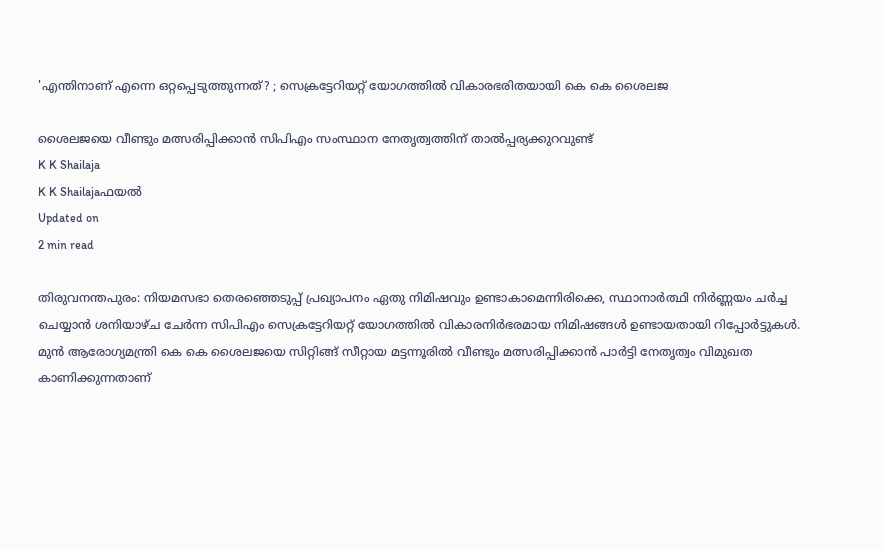'എന്തിനാണ് എന്നെ ഒറ്റപ്പെടുത്തുന്നത്? ; സെക്രട്ടേറിയറ്റ് യോഗത്തില്‍ വികാരഭരിതയായി കെ കെ ശൈലജ

ശൈലജയെ വീണ്ടും മത്സരിപ്പിക്കാന്‍ സിപിഎം സംസ്ഥാന നേതൃത്വത്തിന് താല്‍പ്പര്യക്കുറവുണ്ട്
K K Shailaja
K K Shailajaഫയൽ
Updated on
2 min read

തിരുവനന്തപുരം: നിയമസഭാ തെരഞ്ഞെടുപ്പ് പ്രഖ്യാപനം ഏതു നിമിഷവും ഉണ്ടാകാമെന്നിരിക്കെ, സ്ഥാനാര്‍ത്ഥി നിര്‍ണ്ണയം ചര്‍ച്ച ചെയ്യാന്‍ ശനിയാഴ്ച ചേര്‍ന്ന സിപിഎം സെക്രട്ടേറിയറ്റ് യോഗത്തില്‍ വികാരനിര്‍ഭരമായ നിമിഷങ്ങള്‍ ഉണ്ടായതായി റിപ്പോര്‍ട്ടുകള്‍. മുന്‍ ആരോഗ്യമന്ത്രി കെ കെ ശൈലജയെ സിറ്റിങ്ങ് സീറ്റായ മട്ടന്നൂരില്‍ വീണ്ടും മത്സരിപ്പിക്കാന്‍ പാര്‍ട്ടി നേതൃത്വം വിമുഖത കാണിക്കുന്നതാണ്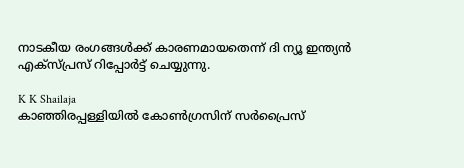നാടകീയ രംഗങ്ങള്‍ക്ക് കാരണമായതെന്ന് ദി ന്യൂ ഇന്ത്യന്‍ എക്‌സ്പ്രസ് റിപ്പോര്‍ട്ട് ചെയ്യുന്നു.

K K Shailaja
കാഞ്ഞിരപ്പള്ളിയില്‍ കോണ്‍ഗ്രസിന് സര്‍പ്രൈസ്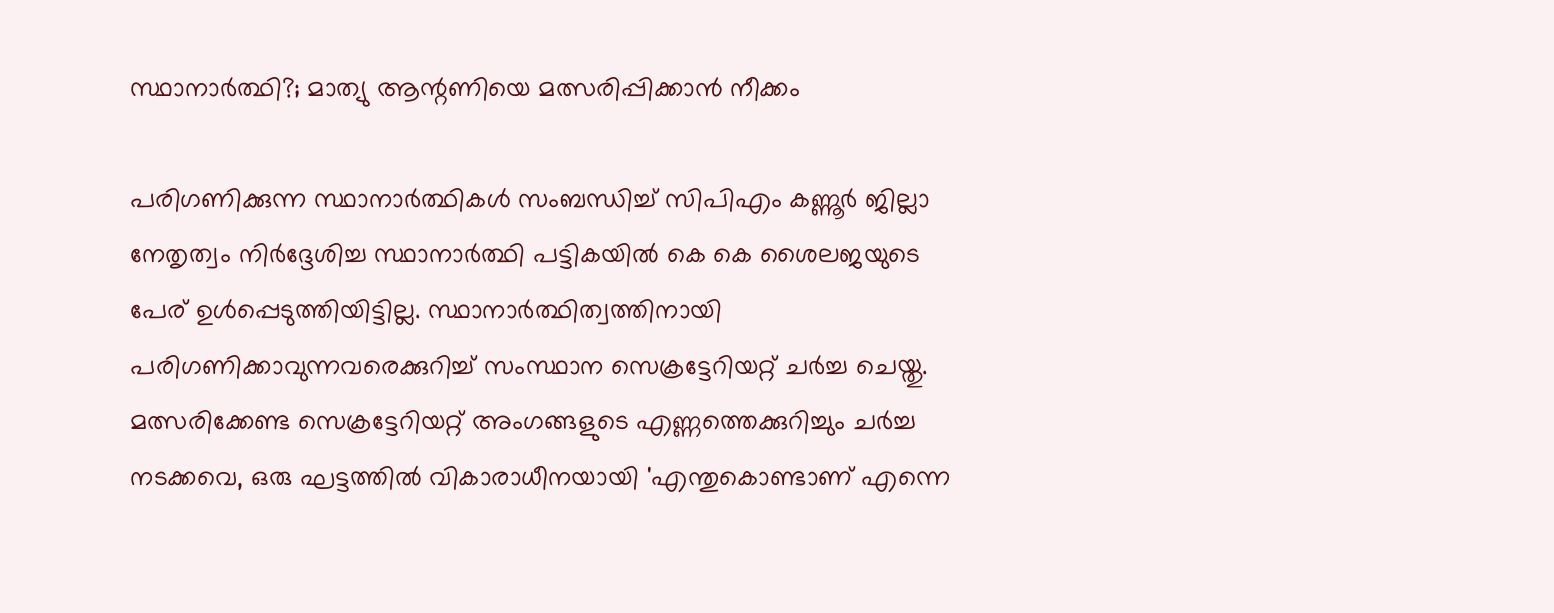സ്ഥാനാര്‍ത്ഥി?; മാത്യു ആന്റണിയെ മത്സരിപ്പിക്കാന്‍ നീക്കം

പരിഗണിക്കുന്ന സ്ഥാനാര്‍ത്ഥികള്‍ സംബന്ധിച്ച് സിപിഎം കണ്ണൂര്‍ ജില്ലാ നേതൃത്വം നിര്‍ദ്ദേശിച്ച സ്ഥാനാര്‍ത്ഥി പട്ടികയില്‍ കെ കെ ശൈലജയുടെ പേര് ഉള്‍പ്പെടുത്തിയിട്ടില്ല. സ്ഥാനാര്‍ത്ഥിത്വത്തിനായി പരിഗണിക്കാവുന്നവരെക്കുറിച്ച് സംസ്ഥാന സെക്രട്ടേറിയറ്റ് ചര്‍ച്ച ചെയ്തു. മത്സരിക്കേണ്ട സെക്രട്ടേറിയറ്റ് അംഗങ്ങളുടെ എണ്ണത്തെക്കുറിച്ചും ചര്‍ച്ച നടക്കവെ, ഒരു ഘട്ടത്തില്‍ വികാരാധീനയായി 'എന്തുകൊണ്ടാണ് എന്നെ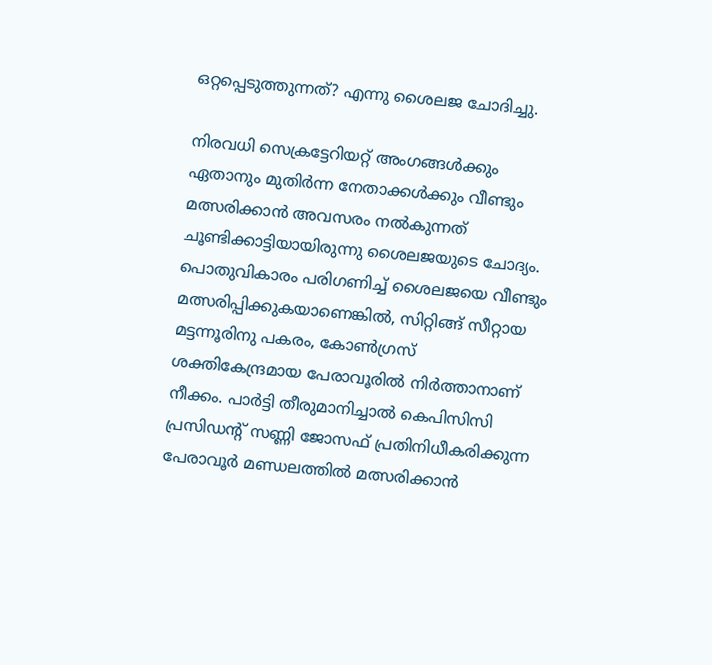ഒറ്റപ്പെടുത്തുന്നത്? എന്നു ശൈലജ ചോദിച്ചു.

നിരവധി സെക്രട്ടേറിയറ്റ് അംഗങ്ങള്‍ക്കും ഏതാനും മുതിര്‍ന്ന നേതാക്കള്‍ക്കും വീണ്ടും മത്സരിക്കാന്‍ അവസരം നല്‍കുന്നത് ചൂണ്ടിക്കാട്ടിയായിരുന്നു ശൈലജയുടെ ചോദ്യം. പൊതുവികാരം പരിഗണിച്ച് ശൈലജയെ വീണ്ടും മത്സരിപ്പിക്കുകയാണെങ്കില്‍, സിറ്റിങ്ങ് സീറ്റായ മട്ടന്നൂരിനു പകരം, കോണ്‍ഗ്രസ് ശക്തികേന്ദ്രമായ പേരാവൂരില്‍ നിര്‍ത്താനാണ് നീക്കം. പാര്‍ട്ടി തീരുമാനിച്ചാല്‍ കെപിസിസി പ്രസിഡന്റ് സണ്ണി ജോസഫ് പ്രതിനിധീകരിക്കുന്ന പേരാവൂര്‍ മണ്ഡലത്തില്‍ മത്സരിക്കാന്‍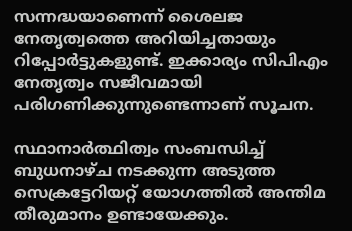സന്നദ്ധയാണെന്ന് ശൈലജ നേതൃത്വത്തെ അറിയിച്ചതായും റിപ്പോര്‍ട്ടുകളുണ്ട്. ഇക്കാര്യം സിപിഎം നേതൃത്വം സജീവമായി പരിഗണിക്കുന്നുണ്ടെന്നാണ് സൂചന.

സ്ഥാനാര്‍ത്ഥിത്വം സംബന്ധിച്ച് ബുധനാഴ്ച നടക്കുന്ന അടുത്ത സെക്രട്ടേറിയറ്റ് യോഗത്തില്‍ അന്തിമ തീരുമാനം ഉണ്ടായേക്കും.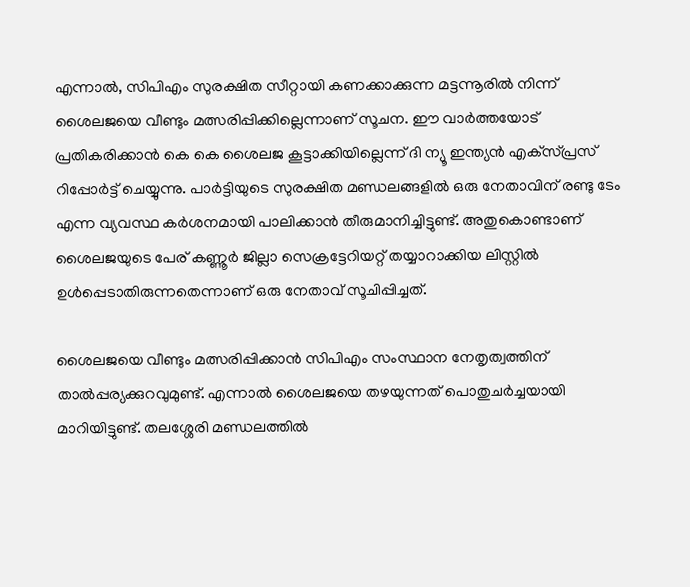എന്നാല്‍, സിപിഎം സുരക്ഷിത സീറ്റായി കണക്കാക്കുന്ന മട്ടന്നൂരില്‍ നിന്ന് ശൈലജയെ വീണ്ടും മത്സരിപ്പിക്കില്ലെന്നാണ് സൂചന. ഈ വാര്‍ത്തയോട് പ്രതികരിക്കാന്‍ കെ കെ ശൈലജ കൂട്ടാക്കിയില്ലെന്ന് ദി ന്യൂ ഇന്ത്യന്‍ എക്‌സ്പ്രസ് റിപ്പോര്‍ട്ട് ചെയ്യുന്നു. പാര്‍ട്ടിയുടെ സുരക്ഷിത മണ്ഡലങ്ങളില്‍ ഒരു നേതാവിന് രണ്ടു ടേം എന്ന വ്യവസ്ഥ കര്‍ശനമായി പാലിക്കാന്‍ തീരുമാനിച്ചിട്ടുണ്ട്. അതുകൊണ്ടാണ് ശൈലജയുടെ പേര് കണ്ണൂര്‍ ജില്ലാ സെക്രട്ടേറിയറ്റ് തയ്യാറാക്കിയ ലിസ്റ്റില്‍ ഉള്‍പ്പെടാതിരുന്നതെന്നാണ് ഒരു നേതാവ് സൂചിപ്പിച്ചത്.

ശൈലജയെ വീണ്ടും മത്സരിപ്പിക്കാന്‍ സിപിഎം സംസ്ഥാന നേതൃത്വത്തിന് താല്‍പ്പര്യക്കുറവുമുണ്ട്. എന്നാല്‍ ശൈലജയെ തഴയുന്നത് പൊതുചര്‍ച്ചയായി മാറിയിട്ടുണ്ട്. തലശ്ശേരി മണ്ഡലത്തില്‍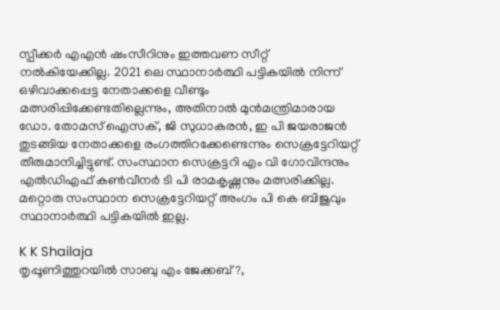സ്പീക്കര്‍ എഎന്‍ ഷംസീറിനും ഇത്തവണ സീറ്റ് നല്‍കിയേക്കില്ല. 2021 ലെ സ്ഥാനാര്‍ത്ഥി പട്ടികയില്‍ നിന്ന് ഒഴിവാക്കപ്പെട്ട നേതാക്കളെ വീണ്ടും മത്സരിപ്പിക്കേണ്ടതില്ലെന്നും, അതിനാല്‍ മുന്‍മന്ത്രിമാരായ ഡോ. തോമസ് ഐസക്, ജി സുധാകരന്‍, ഇ പി ജയരാജന്‍ തുടങ്ങിയ നേതാക്കളെ രംഗത്തിറക്കേണ്ടെന്നും സെക്രട്ടേറിയറ്റ് തീരുമാനിച്ചിട്ടുണ്ട്. സംസ്ഥാന സെക്രട്ടറി എം വി ഗോവിന്ദനും എല്‍ഡിഎഫ് കണ്‍വീനര്‍ ടി പി രാമകൃഷ്ണനും മത്സരിക്കില്ല. മറ്റൊരു സംസ്ഥാന സെക്രട്ടേറിയറ്റ് അംഗം പി കെ ബിജുവും സ്ഥാനാര്‍ത്ഥി പട്ടികയില്‍ ഇല്ല.

K K Shailaja
തൃപ്പൂണിത്തുറയില്‍ സാബു എം ജേക്കബ്?,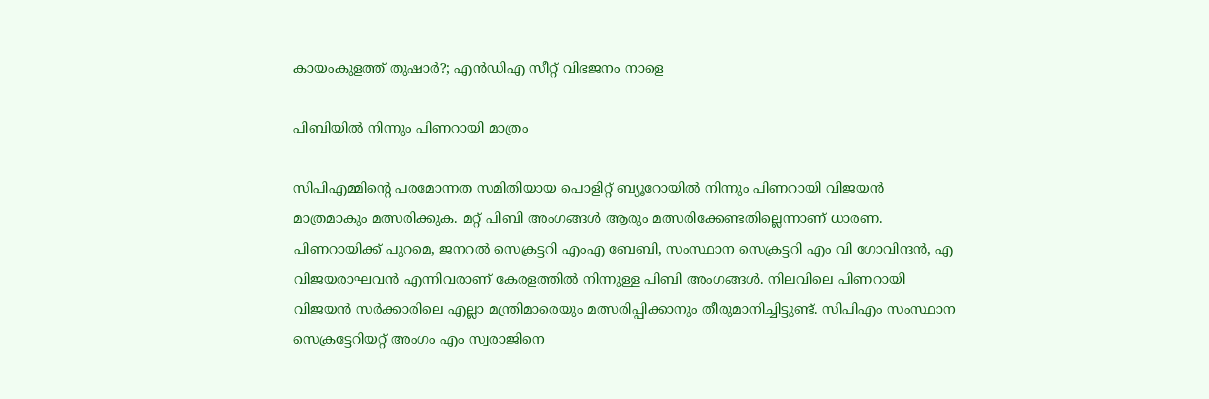കായംകുളത്ത് തുഷാര്‍?; എന്‍ഡിഎ സീറ്റ് വിഭജനം നാളെ

പിബിയില്‍ നിന്നും പിണറായി മാത്രം

സിപിഎമ്മിന്റെ പരമോന്നത സമിതിയായ പൊളിറ്റ് ബ്യൂറോയില്‍ നിന്നും പിണറായി വിജയന്‍ മാത്രമാകും മത്സരിക്കുക. മറ്റ് പിബി അംഗങ്ങള്‍ ആരും മത്സരിക്കേണ്ടതില്ലെന്നാണ് ധാരണ. പിണറായിക്ക് പുറമെ, ജനറല്‍ സെക്രട്ടറി എംഎ ബേബി, സംസ്ഥാന സെക്രട്ടറി എം വി ഗോവിന്ദന്‍, എ വിജയരാഘവന്‍ എന്നിവരാണ് കേരളത്തില്‍ നിന്നുള്ള പിബി അംഗങ്ങള്‍. നിലവിലെ പിണറായി വിജയന്‍ സര്‍ക്കാരിലെ എല്ലാ മന്ത്രിമാരെയും മത്സരിപ്പിക്കാനും തീരുമാനിച്ചിട്ടുണ്ട്. സിപിഎം സംസ്ഥാന സെക്രട്ടേറിയറ്റ് അംഗം എം സ്വരാജിനെ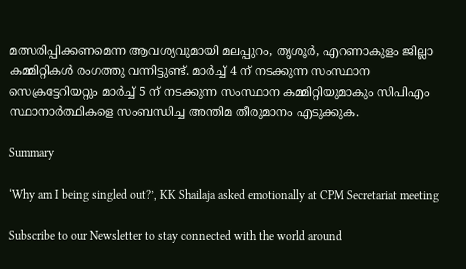മത്സരിപ്പിക്കണമെന്ന ആവശ്യവുമായി മലപ്പുറം, തൃശൂര്‍, എറണാകുളം ജില്ലാ കമ്മിറ്റികള്‍ രംഗത്തു വന്നിട്ടുണ്ട്. മാര്‍ച്ച് 4 ന് നടക്കുന്ന സംസ്ഥാന സെക്രട്ടേറിയറ്റും മാര്‍ച്ച് 5 ന് നടക്കുന്ന സംസ്ഥാന കമ്മിറ്റിയുമാകും സിപിഎം സ്ഥാനാര്‍ത്ഥികളെ സംബന്ധിച്ച അന്തിമ തീരുമാനം എടുക്കുക.

Summary

‘Why am I being singled out?’, KK Shailaja asked emotionally at CPM Secretariat meeting

Subscribe to our Newsletter to stay connected with the world around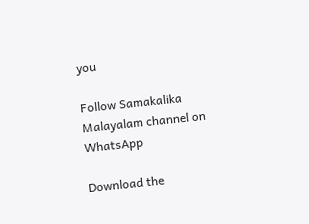you

Follow Samakalika Malayalam channel on WhatsApp

Download the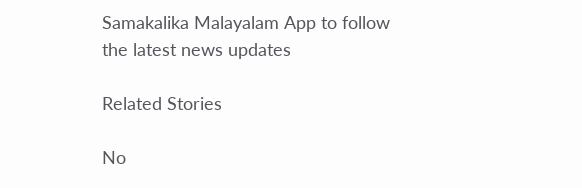Samakalika Malayalam App to follow the latest news updates

Related Stories

No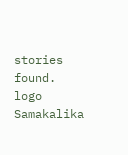stories found.
logo
Samakalika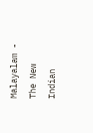Malayalam - The New Indian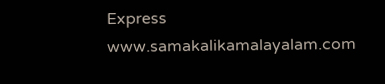Express
www.samakalikamalayalam.com